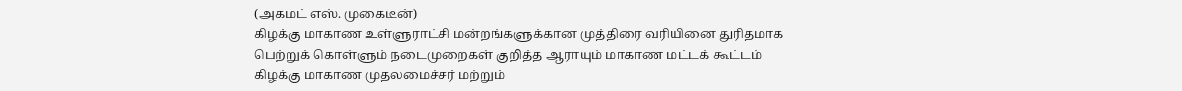(அகமட் எஸ். முகைடீன்)
கிழக்கு மாகாண உள்ளுராட்சி மன்றங்களுக்கான முத்திரை வரியினை துரிதமாக
பெற்றுக் கொள்ளும் நடைமுறைகள் குறித்த ஆராயும் மாகாண மட்டக் கூட்டம்
கிழக்கு மாகாண முதலமைச்சர் மற்றும்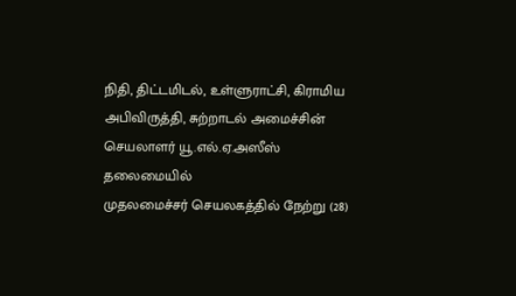நிதி, திட்டமிடல், உள்ளுராட்சி, கிராமிய
அபிவிருத்தி, சுற்றாடல் அமைச்சின் செயலாளர் யூ.எல்.ஏ.அஸீஸ் தலைமையில்
முதலமைச்சர் செயலகத்தில் நேற்று (28)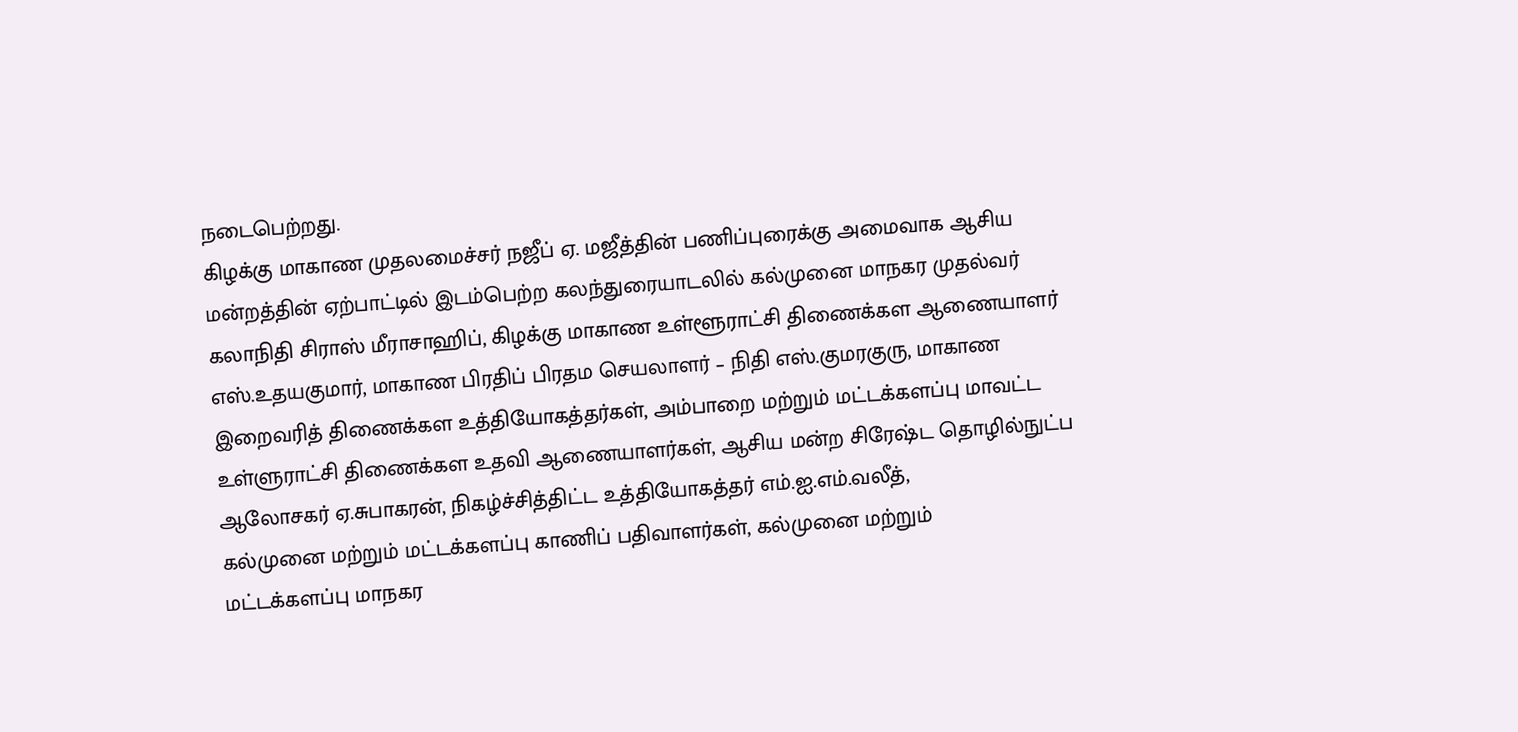நடைபெற்றது.
கிழக்கு மாகாண முதலமைச்சர் நஜீப் ஏ. மஜீத்தின் பணிப்புரைக்கு அமைவாக ஆசிய
மன்றத்தின் ஏற்பாட்டில் இடம்பெற்ற கலந்துரையாடலில் கல்முனை மாநகர முதல்வர்
கலாநிதி சிராஸ் மீராசாஹிப், கிழக்கு மாகாண உள்ளூராட்சி திணைக்கள ஆணையாளர்
எஸ்.உதயகுமார், மாகாண பிரதிப் பிரதம செயலாளர் – நிதி எஸ்.குமரகுரு, மாகாண
இறைவரித் திணைக்கள உத்தியோகத்தர்கள், அம்பாறை மற்றும் மட்டக்களப்பு மாவட்ட
உள்ளுராட்சி திணைக்கள உதவி ஆணையாளர்கள், ஆசிய மன்ற சிரேஷ்ட தொழில்நுட்ப
ஆலோசகர் ஏ.சுபாகரன், நிகழ்ச்சித்திட்ட உத்தியோகத்தர் எம்.ஐ.எம்.வலீத்,
கல்முனை மற்றும் மட்டக்களப்பு காணிப் பதிவாளர்கள், கல்முனை மற்றும்
மட்டக்களப்பு மாநகர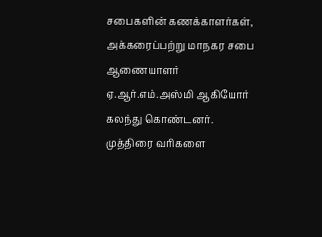சபைகளின் கணக்காளர்கள், அக்கரைப்பற்று மாநகர சபை
ஆணையாளர் ஏ.ஆர்.எம்.அஸ்மி ஆகியோர் கலந்து கொண்டனர்.
முத்திரை வரிகளை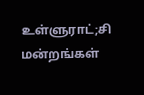உள்ளுராட்;சி மன்றங்கள்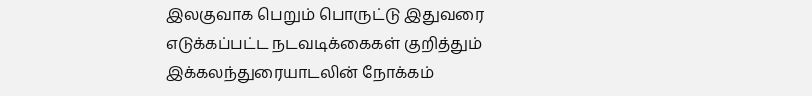இலகுவாக பெறும் பொருட்டு இதுவரை
எடுக்கப்பட்ட நடவடிக்கைகள் குறித்தும் இக்கலந்துரையாடலின் நோக்கம்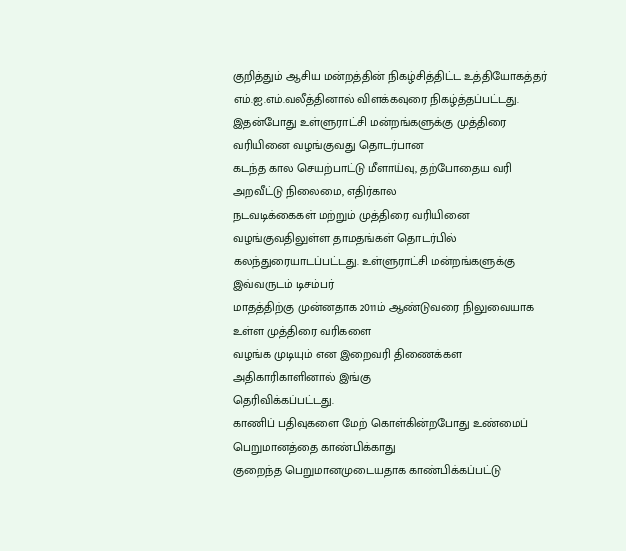குறித்தும் ஆசிய மன்றத்தின் நிகழ்சித்திட்ட உத்தியோகத்தர்
எம்.ஐ.எம்.வலீத்தினால் விளக்கவுரை நிகழ்த்தப்பட்டது.
இதன்போது உள்ளுராட்சி மன்றங்களுக்கு முத்திரை வரியினை வழங்குவது தொடர்பான
கடந்த கால செயற்பாட்டு மீளாய்வு, தற்போதைய வரி அறவீட்டு நிலைமை, எதிர்கால
நடவடிக்கைகள் மற்றும் முத்திரை வரியினை வழங்குவதிலுள்ள தாமதங்கள் தொடர்பில்
கலந்துரையாடப்பட்டது. உள்ளுராட்சி மன்றங்களுக்கு இவ்வருடம் டிசம்பர்
மாதத்திற்கு முன்னதாக 2011ம் ஆண்டுவரை நிலுவையாக உள்ள முத்திரை வரிகளை
வழங்க முடியும் என இறைவரி திணைக்கள அதிகாரிகாளினால் இங்கு
தெரிவிக்கப்பட்டது.
காணிப் பதிவுகளை மேற் கொள்கின்றபோது உண்மைப் பெறுமானத்தை காண்பிக்காது
குறைந்த பெறுமானமுடையதாக காண்பிக்கப்பட்டு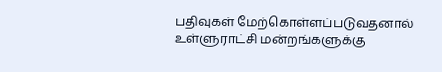பதிவுகள் மேற்கொள்ளப்படுவதனால்
உள்ளுராட்சி மன்றங்களுக்கு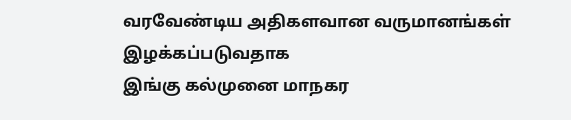வரவேண்டிய அதிகளவான வருமானங்கள் இழக்கப்படுவதாக
இங்கு கல்முனை மாநகர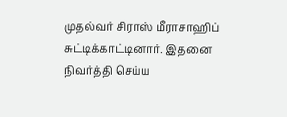முதல்வர் சிராஸ் மீராசாஹிப் சுட்டிக்காட்டினார். இதனை
நிவர்த்தி செய்ய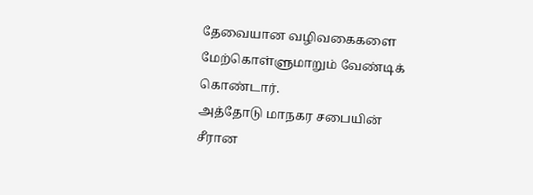தேவையான வழிவகைகளை மேற்கொள்ளுமாறும் வேண்டிக் கொண்டார்.
அத்தோடு மாநகர சபையின் சீரான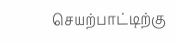செயற்பாட்டிற்கு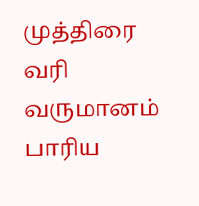முத்திரை வரி வருமானம் பாரிய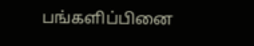பங்களிப்பினை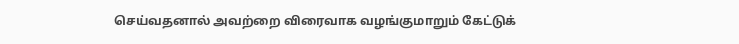செய்வதனால் அவற்றை விரைவாக வழங்குமாறும் கேட்டுக்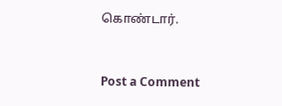கொண்டார்.


Post a Comment